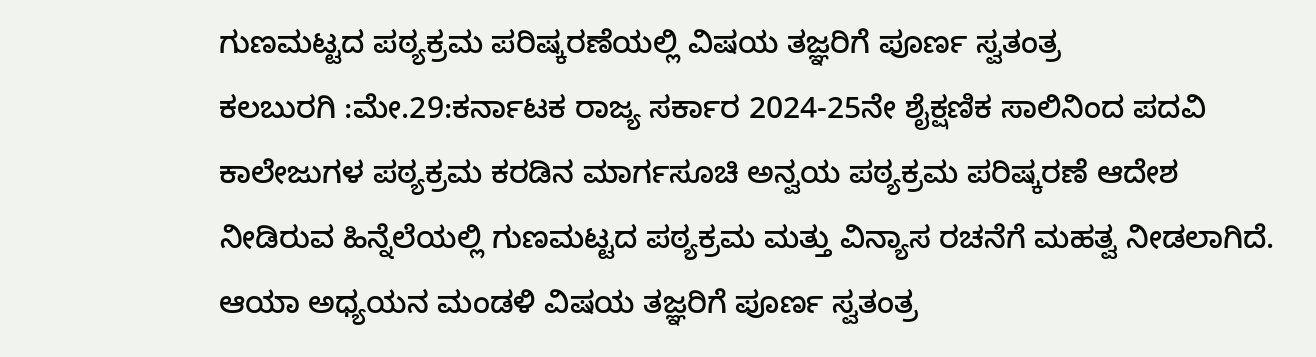ಗುಣಮಟ್ಟದ ಪಠ್ಯಕ್ರಮ ಪರಿಷ್ಕರಣೆಯಲ್ಲಿ ವಿಷಯ ತಜ್ಞರಿಗೆ ಪೂರ್ಣ ಸ್ವತಂತ್ರ
ಕಲಬುರಗಿ :ಮೇ.29:ಕರ್ನಾಟಕ ರಾಜ್ಯ ಸರ್ಕಾರ 2024-25ನೇ ಶೈಕ್ಷಣಿಕ ಸಾಲಿನಿಂದ ಪದವಿ ಕಾಲೇಜುಗಳ ಪಠ್ಯಕ್ರಮ ಕರಡಿನ ಮಾರ್ಗಸೂಚಿ ಅನ್ವಯ ಪಠ್ಯಕ್ರಮ ಪರಿಷ್ಕರಣೆ ಆದೇಶ ನೀಡಿರುವ ಹಿನ್ನೆಲೆಯಲ್ಲಿ ಗುಣಮಟ್ಟದ ಪಠ್ಯಕ್ರಮ ಮತ್ತು ವಿನ್ಯಾಸ ರಚನೆಗೆ ಮಹತ್ವ ನೀಡಲಾಗಿದೆ. ಆಯಾ ಅಧ್ಯಯನ ಮಂಡಳಿ ವಿಷಯ ತಜ್ಞರಿಗೆ ಪೂರ್ಣ ಸ್ವತಂತ್ರ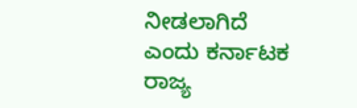ನೀಡಲಾಗಿದೆ ಎಂದು ಕರ್ನಾಟಕ ರಾಜ್ಯ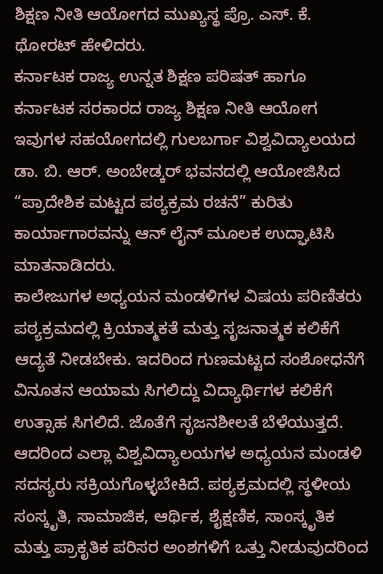ಶಿಕ್ಷಣ ನೀತಿ ಆಯೋಗದ ಮುಖ್ಯಸ್ಥ ಪ್ರೊ. ಎಸ್. ಕೆ. ಥೋರಟ್ ಹೇಳಿದರು.
ಕರ್ನಾಟಕ ರಾಜ್ಯ ಉನ್ನತ ಶಿಕ್ಷಣ ಪರಿಷತ್ ಹಾಗೂ ಕರ್ನಾಟಕ ಸರಕಾರದ ರಾಜ್ಯ ಶಿಕ್ಷಣ ನೀತಿ ಆಯೋಗ ಇವುಗಳ ಸಹಯೋಗದಲ್ಲಿ ಗುಲಬರ್ಗಾ ವಿಶ್ವವಿದ್ಯಾಲಯದ ಡಾ. ಬಿ. ಆರ್. ಅಂಬೇಡ್ಕರ್ ಭವನದಲ್ಲಿ ಆಯೋಜಿಸಿದ “ಪ್ರಾದೇಶಿಕ ಮಟ್ಟದ ಪಠ್ಯಕ್ರಮ ರಚನೆ” ಕುರಿತು ಕಾರ್ಯಾಗಾರವನ್ನು ಆನ್ ಲೈನ್ ಮೂಲಕ ಉದ್ಘಾಟಿಸಿ ಮಾತನಾಡಿದರು.
ಕಾಲೇಜುಗಳ ಅಧ್ಯಯನ ಮಂಡಳಿಗಳ ವಿಷಯ ಪರಿಣಿತರು ಪಠ್ಯಕ್ರಮದಲ್ಲಿ ಕ್ರಿಯಾತ್ಮಕತೆ ಮತ್ತು ಸೃಜನಾತ್ಮಕ ಕಲಿಕೆಗೆ ಆದ್ಯತೆ ನೀಡಬೇಕು. ಇದರಿಂದ ಗುಣಮಟ್ಟದ ಸಂಶೋಧನೆಗೆ ವಿನೂತನ ಆಯಾಮ ಸಿಗಲಿದ್ದು ವಿದ್ಯಾರ್ಥಿಗಳ ಕಲಿಕೆಗೆ ಉತ್ಸಾಹ ಸಿಗಲಿದೆ. ಜೊತೆಗೆ ಸೃಜನಶೀಲತೆ ಬೆಳೆಯುತ್ತದೆ. ಆದರಿಂದ ಎಲ್ಲಾ ವಿಶ್ವವಿದ್ಯಾಲಯಗಳ ಅಧ್ಯಯನ ಮಂಡಳಿ ಸದಸ್ಯರು ಸಕ್ರಿಯಗೊಳ್ಳಬೇಕಿದೆ. ಪಠ್ಯಕ್ರಮದಲ್ಲಿ ಸ್ಥಳೀಯ ಸಂಸ್ಕೃತಿ, ಸಾಮಾಜಿಕ, ಆರ್ಥಿಕ, ಶೈಕ್ಷಣಿಕ, ಸಾಂಸ್ಕೃತಿಕ ಮತ್ತು ಪ್ರಾಕೃತಿಕ ಪರಿಸರ ಅಂಶಗಳಿಗೆ ಒತ್ತು ನೀಡುವುದರಿಂದ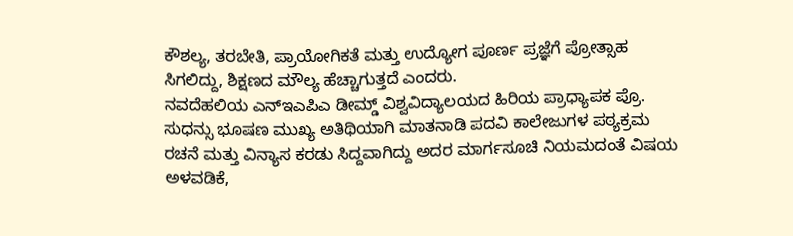ಕೌಶಲ್ಯ, ತರಬೇತಿ, ಪ್ರಾಯೋಗಿಕತೆ ಮತ್ತು ಉದ್ಯೋಗ ಪೂರ್ಣ ಪ್ರಜ್ಞೆಗೆ ಪ್ರೋತ್ಸಾಹ ಸಿಗಲಿದ್ದು, ಶಿಕ್ಷಣದ ಮೌಲ್ಯ ಹೆಚ್ಚಾಗುತ್ತದೆ ಎಂದರು.
ನವದೆಹಲಿಯ ಎನ್ಇಎಪಿಎ ಡೀಮ್ಡ್ ವಿಶ್ವವಿದ್ಯಾಲಯದ ಹಿರಿಯ ಪ್ರಾಧ್ಯಾಪಕ ಪ್ರೊ. ಸುಧನ್ಸು ಭೂಷಣ ಮುಖ್ಯ ಅತಿಥಿಯಾಗಿ ಮಾತನಾಡಿ ಪದವಿ ಕಾಲೇಜುಗಳ ಪಠ್ಯಕ್ರಮ ರಚನೆ ಮತ್ತು ವಿನ್ಯಾಸ ಕರಡು ಸಿದ್ದವಾಗಿದ್ದು ಅದರ ಮಾರ್ಗಸೂಚಿ ನಿಯಮದಂತೆ ವಿಷಯ ಅಳವಡಿಕೆ,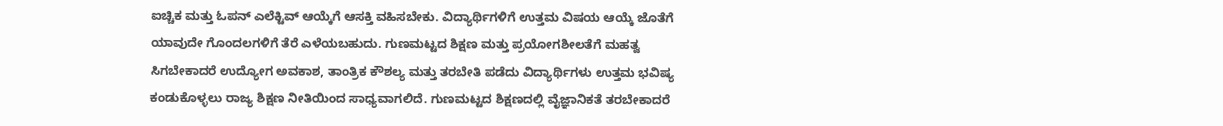ಐಚ್ಚಿಕ ಮತ್ತು ಓಪನ್ ಎಲೆಕ್ಟಿವ್ ಆಯ್ಕೆಗೆ ಆಸಕ್ತಿ ವಹಿಸಬೇಕು. ವಿದ್ಯಾರ್ಥಿಗಳಿಗೆ ಉತ್ತಮ ವಿಷಯ ಆಯ್ಕೆ ಜೊತೆಗೆ ಯಾವುದೇ ಗೊಂದಲಗಳಿಗೆ ತೆರೆ ಎಳೆಯಬಹುದು. ಗುಣಮಟ್ಟದ ಶಿಕ್ಷಣ ಮತ್ತು ಪ್ರಯೋಗಶೀಲತೆಗೆ ಮಹತ್ವ ಸಿಗಬೇಕಾದರೆ ಉದ್ಯೋಗ ಅವಕಾಶ, ತಾಂತ್ರಿಕ ಕೌಶಲ್ಯ ಮತ್ತು ತರಬೇತಿ ಪಡೆದು ವಿದ್ಯಾರ್ಥಿಗಳು ಉತ್ತಮ ಭವಿಷ್ಯ ಕಂಡುಕೊಳ್ಳಲು ರಾಜ್ಯ ಶಿಕ್ಷಣ ನೀತಿಯಿಂದ ಸಾಧ್ಯವಾಗಲಿದೆ. ಗುಣಮಟ್ಟದ ಶಿಕ್ಷಣದಲ್ಲಿ ವೈಜ್ಞಾನಿಕತೆ ತರಬೇಕಾದರೆ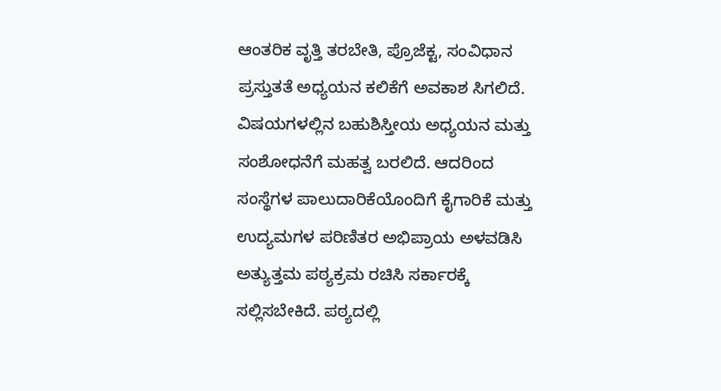ಆಂತರಿಕ ವೃತ್ತಿ ತರಬೇತಿ, ಪ್ರೊಜೆಕ್ಟ, ಸಂವಿಧಾನ ಪ್ರಸ್ತುತತೆ ಅಧ್ಯಯನ ಕಲಿಕೆಗೆ ಅವಕಾಶ ಸಿಗಲಿದೆ. ವಿಷಯಗಳಲ್ಲಿನ ಬಹುಶಿಸ್ತೀಯ ಅಧ್ಯಯನ ಮತ್ತು ಸಂಶೋಧನೆಗೆ ಮಹತ್ವ ಬರಲಿದೆ. ಆದರಿಂದ ಸಂಸ್ಥೆಗಳ ಪಾಲುದಾರಿಕೆಯೊಂದಿಗೆ ಕೈಗಾರಿಕೆ ಮತ್ತು ಉದ್ಯಮಗಳ ಪರಿಣಿತರ ಅಭಿಪ್ರಾಯ ಅಳವಡಿಸಿ ಅತ್ಯುತ್ತಮ ಪಠ್ಯಕ್ರಮ ರಚಿಸಿ ಸರ್ಕಾರಕ್ಕೆ ಸಲ್ಲಿಸಬೇಕಿದೆ. ಪಠ್ಯದಲ್ಲಿ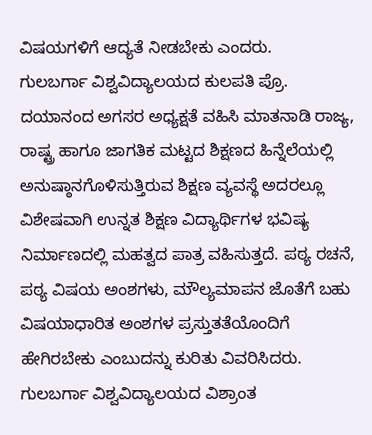ವಿಷಯಗಳಿಗೆ ಆದ್ಯತೆ ನೀಡಬೇಕು ಎಂದರು.
ಗುಲಬರ್ಗಾ ವಿಶ್ವವಿದ್ಯಾಲಯದ ಕುಲಪತಿ ಪ್ರೊ. ದಯಾನಂದ ಅಗಸರ ಅಧ್ಯಕ್ಷತೆ ವಹಿಸಿ ಮಾತನಾಡಿ ರಾಜ್ಯ, ರಾಷ್ಟ್ರ ಹಾಗೂ ಜಾಗತಿಕ ಮಟ್ಟದ ಶಿಕ್ಷಣದ ಹಿನ್ನೆಲೆಯಲ್ಲಿ ಅನುಷ್ಠಾನಗೊಳಿಸುತ್ತಿರುವ ಶಿಕ್ಷಣ ವ್ಯವಸ್ಥೆ ಅದರಲ್ಲೂ ವಿಶೇಷವಾಗಿ ಉನ್ನತ ಶಿಕ್ಷಣ ವಿದ್ಯಾರ್ಥಿಗಳ ಭವಿಷ್ಯ ನಿರ್ಮಾಣದಲ್ಲಿ ಮಹತ್ವದ ಪಾತ್ರ ವಹಿಸುತ್ತದೆ. ಪಠ್ಯ ರಚನೆ, ಪಠ್ಯ ವಿಷಯ ಅಂಶಗಳು, ಮೌಲ್ಯಮಾಪನ ಜೊತೆಗೆ ಬಹು ವಿಷಯಾಧಾರಿತ ಅಂಶಗಳ ಪ್ರಸ್ತುತತೆಯೊಂದಿಗೆ ಹೇಗಿರಬೇಕು ಎಂಬುದನ್ನು ಕುರಿತು ವಿವರಿಸಿದರು.
ಗುಲಬರ್ಗಾ ವಿಶ್ವವಿದ್ಯಾಲಯದ ವಿಶ್ರಾಂತ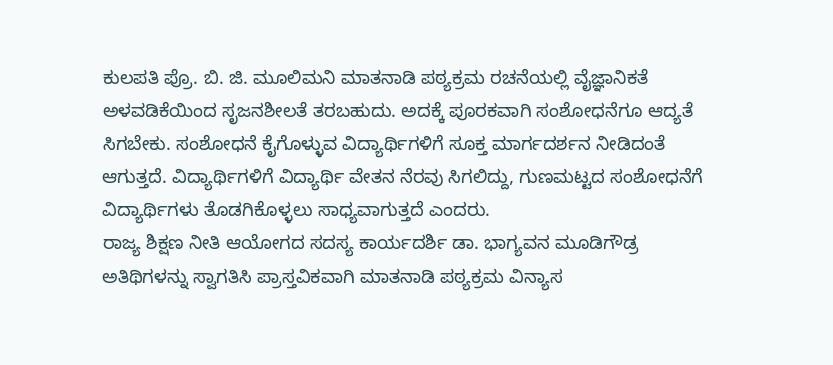ಕುಲಪತಿ ಪ್ರೊ. ಬಿ. ಜಿ. ಮೂಲಿಮನಿ ಮಾತನಾಡಿ ಪಠ್ಯಕ್ರಮ ರಚನೆಯಲ್ಲಿ ವೈಜ್ಞಾನಿಕತೆ ಅಳವಡಿಕೆಯಿಂದ ಸೃಜನಶೀಲತೆ ತರಬಹುದು. ಅದಕ್ಕೆ ಪೂರಕವಾಗಿ ಸಂಶೋಧನೆಗೂ ಆದ್ಯತೆ ಸಿಗಬೇಕು. ಸಂಶೋಧನೆ ಕೈಗೊಳ್ಳುವ ವಿದ್ಯಾರ್ಥಿಗಳಿಗೆ ಸೂಕ್ತ ಮಾರ್ಗದರ್ಶನ ನೀಡಿದಂತೆ ಆಗುತ್ತದೆ. ವಿದ್ಯಾರ್ಥಿಗಳಿಗೆ ವಿದ್ಯಾರ್ಥಿ ವೇತನ ನೆರವು ಸಿಗಲಿದ್ದು, ಗುಣಮಟ್ಟದ ಸಂಶೋಧನೆಗೆ ವಿದ್ಯಾರ್ಥಿಗಳು ತೊಡಗಿಕೊಳ್ಳಲು ಸಾಧ್ಯವಾಗುತ್ತದೆ ಎಂದರು.
ರಾಜ್ಯ ಶಿಕ್ಷಣ ನೀತಿ ಆಯೋಗದ ಸದಸ್ಯ ಕಾರ್ಯದರ್ಶಿ ಡಾ. ಭಾಗ್ಯವನ ಮೂಡಿಗೌಡ್ರ ಅತಿಥಿಗಳನ್ನು ಸ್ವಾಗತಿಸಿ ಪ್ರಾಸ್ತವಿಕವಾಗಿ ಮಾತನಾಡಿ ಪಠ್ಯಕ್ರಮ ವಿನ್ಯಾಸ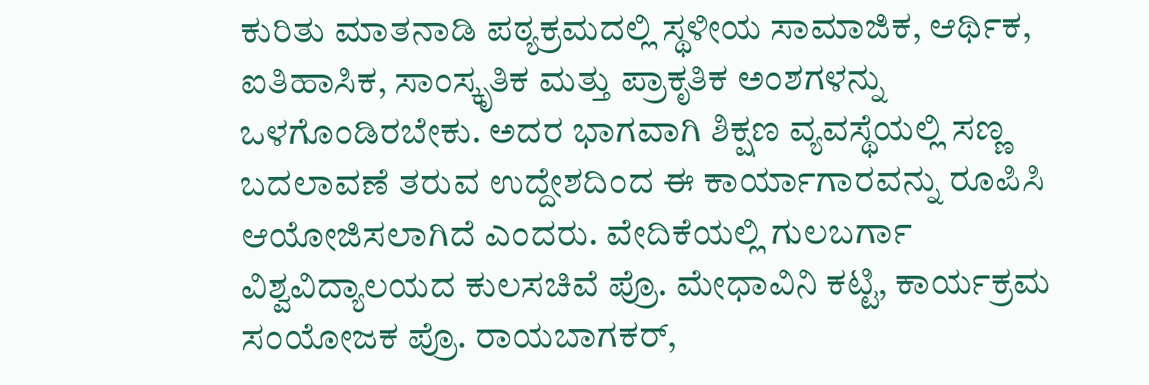ಕುರಿತು ಮಾತನಾಡಿ ಪಠ್ಯಕ್ರಮದಲ್ಲಿ ಸ್ಥಳೀಯ ಸಾಮಾಜಿಕ, ಆರ್ಥಿಕ, ಐತಿಹಾಸಿಕ, ಸಾಂಸ್ಕೃತಿಕ ಮತ್ತು ಪ್ರಾಕೃತಿಕ ಅಂಶಗಳನ್ನು ಒಳಗೊಂಡಿರಬೇಕು. ಅದರ ಭಾಗವಾಗಿ ಶಿಕ್ಷಣ ವ್ಯವಸ್ಥೆಯಲ್ಲಿ ಸಣ್ಣ ಬದಲಾವಣೆ ತರುವ ಉದ್ದೇಶದಿಂದ ಈ ಕಾರ್ಯಾಗಾರವನ್ನು ರೂಪಿಸಿ ಆಯೋಜಿಸಲಾಗಿದೆ ಎಂದರು. ವೇದಿಕೆಯಲ್ಲಿ ಗುಲಬರ್ಗಾ ವಿಶ್ವವಿದ್ಯಾಲಯದ ಕುಲಸಚಿವೆ ಪ್ರೊ. ಮೇಧಾವಿನಿ ಕಟ್ಟಿ, ಕಾರ್ಯಕ್ರಮ ಸಂಯೋಜಕ ಪ್ರೊ. ರಾಯಬಾಗಕರ್,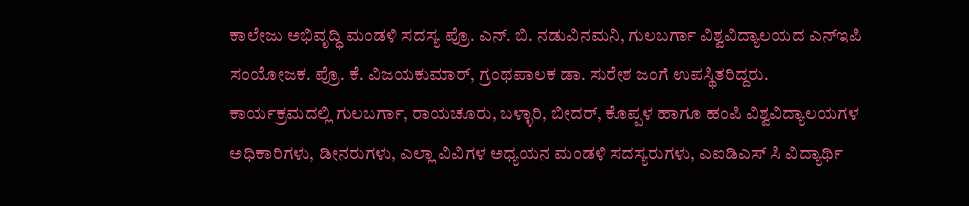ಕಾಲೇಜು ಅಭಿವೃದ್ಧಿ ಮಂಡಳಿ ಸದಸ್ಯ ಪ್ರೊ. ಎನ್. ಬಿ. ನಡುವಿನಮನಿ, ಗುಲಬರ್ಗಾ ವಿಶ್ವವಿದ್ಯಾಲಯದ ಎನ್ಇಪಿ ಸಂಯೋಜಕ. ಪ್ರೊ. ಕೆ. ವಿಜಯಕುಮಾರ್, ಗ್ರಂಥಪಾಲಕ ಡಾ. ಸುರೇಶ ಜಂಗೆ ಉಪಸ್ಥಿತರಿದ್ದರು.
ಕಾರ್ಯಕ್ರಮದಲ್ಲಿ ಗುಲಬರ್ಗಾ, ರಾಯಚೂರು, ಬಳ್ಳಾರಿ, ಬೀದರ್, ಕೊಪ್ಪಳ ಹಾಗೂ ಹಂಪಿ ವಿಶ್ವವಿದ್ಯಾಲಯಗಳ ಅಧಿಕಾರಿಗಳು, ಡೀನರುಗಳು, ಎಲ್ಲಾ ವಿವಿಗಳ ಅಧ್ಯಯನ ಮಂಡಳಿ ಸದಸ್ಯರುಗಳು, ಎಐಡಿಎಸ್ ಸಿ ವಿದ್ಯಾರ್ಥಿ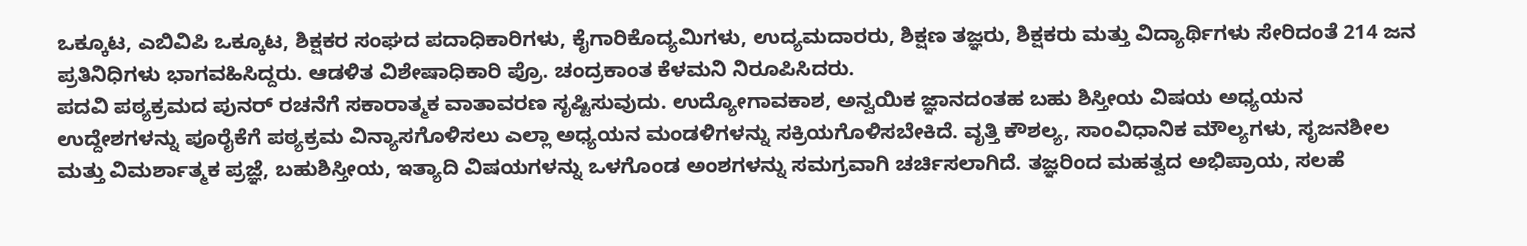ಒಕ್ಕೂಟ, ಎಬಿವಿಪಿ ಒಕ್ಕೂಟ, ಶಿಕ್ಷಕರ ಸಂಘದ ಪದಾಧಿಕಾರಿಗಳು, ಕೈಗಾರಿಕೊದ್ಯಮಿಗಳು, ಉದ್ಯಮದಾರರು, ಶಿಕ್ಷಣ ತಜ್ಞರು, ಶಿಕ್ಷಕರು ಮತ್ತು ವಿದ್ಯಾರ್ಥಿಗಳು ಸೇರಿದಂತೆ 214 ಜನ ಪ್ರತಿನಿಧಿಗಳು ಭಾಗವಹಿಸಿದ್ದರು. ಆಡಳಿತ ವಿಶೇಷಾಧಿಕಾರಿ ಪ್ರೊ. ಚಂದ್ರಕಾಂತ ಕೆಳಮನಿ ನಿರೂಪಿಸಿದರು.
ಪದವಿ ಪಠ್ಯಕ್ರಮದ ಪುನರ್ ರಚನೆಗೆ ಸಕಾರಾತ್ಮಕ ವಾತಾವರಣ ಸೃಷ್ಟಿಸುವುದು. ಉದ್ಯೋಗಾವಕಾಶ, ಅನ್ವಯಿಕ ಜ್ಞಾನದಂತಹ ಬಹು ಶಿಸ್ತೀಯ ವಿಷಯ ಅಧ್ಯಯನ ಉದ್ದೇಶಗಳನ್ನು ಪೂರೈಕೆಗೆ ಪಠ್ಯಕ್ರಮ ವಿನ್ಯಾಸಗೊಳಿಸಲು ಎಲ್ಲಾ ಅಧ್ಯಯನ ಮಂಡಳಿಗಳನ್ನು ಸಕ್ರಿಯಗೊಳಿಸಬೇಕಿದೆ. ವೃತ್ತಿ ಕೌಶಲ್ಯ, ಸಾಂವಿಧಾನಿಕ ಮೌಲ್ಯಗಳು, ಸೃಜನಶೀಲ ಮತ್ತು ವಿಮರ್ಶಾತ್ಮಕ ಪ್ರಜ್ಞೆ, ಬಹುಶಿಸ್ತೀಯ, ಇತ್ಯಾದಿ ವಿಷಯಗಳನ್ನು ಒಳಗೊಂಡ ಅಂಶಗಳನ್ನು ಸಮಗ್ರವಾಗಿ ಚರ್ಚಿಸಲಾಗಿದೆ. ತಜ್ಞರಿಂದ ಮಹತ್ವದ ಅಭಿಪ್ರಾಯ, ಸಲಹೆ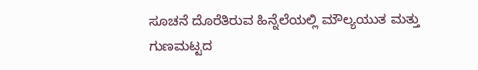ಸೂಚನೆ ದೊರೆತಿರುವ ಹಿನ್ನೆಲೆಯಲ್ಲಿ ಮೌಲ್ಯಯುತ ಮತ್ತು ಗುಣಮಟ್ಟದ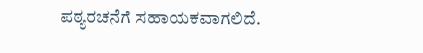ಪಠ್ಯರಚನೆಗೆ ಸಹಾಯಕವಾಗಲಿದೆ.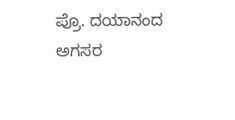ಪ್ರೊ. ದಯಾನಂದ ಅಗಸರ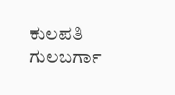ಕುಲಪತಿ
ಗುಲಬರ್ಗಾ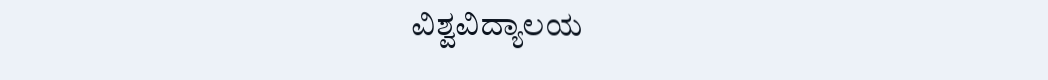ವಿಶ್ವವಿದ್ಯಾಲಯ